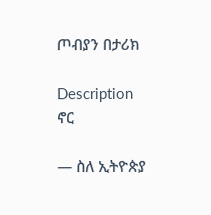ጦብያን በታሪክ

Description
ኖር

— ስለ ኢትዮጵያ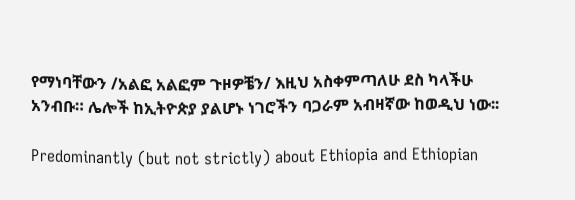የማነባቸውን /አልፎ አልፎም ጉዞዎቼን/ እዚህ አስቀምጣለሁ ደስ ካላችሁ አንብቡ። ሌሎች ከኢትዮጵያ ያልሆኑ ነገሮችን ባጋራም አብዛኛው ከወዲህ ነው፡፡

Predominantly (but not strictly) about Ethiopia and Ethiopian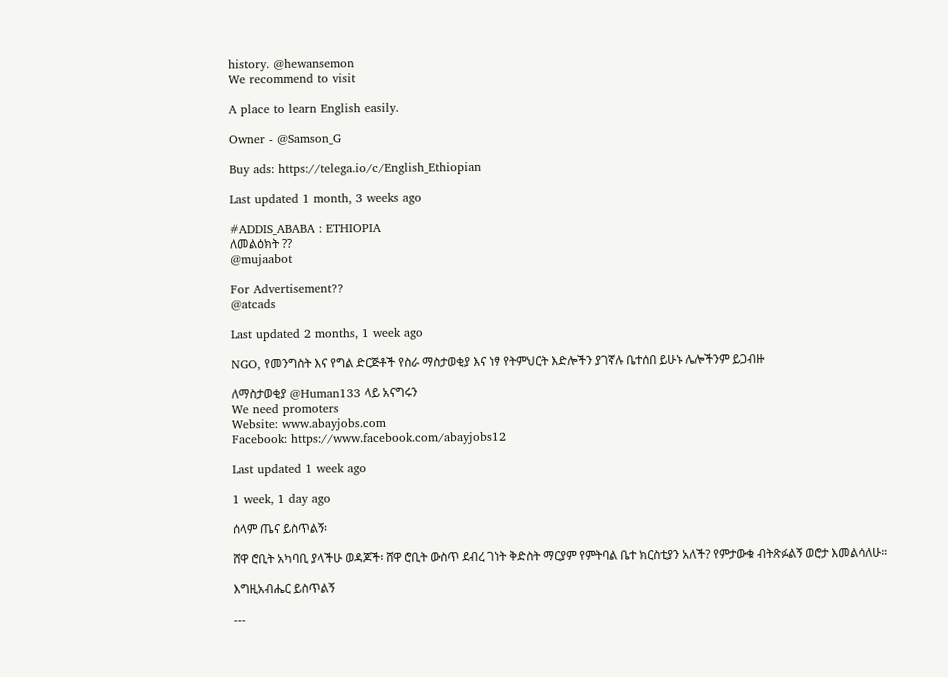history. @hewansemon
We recommend to visit

A place to learn English easily.

Owner - @Samson_G

Buy ads: https://telega.io/c/English_Ethiopian

Last updated 1 month, 3 weeks ago

#ADDIS_ABABA : ETHIOPIA
ለመልዕክት ??
@mujaabot

For Advertisement??
@atcads

Last updated 2 months, 1 week ago

NGO, የመንግስት እና የግል ድርጅቶች የስራ ማስታወቂያ እና ነፃ የትምህርት እድሎችን ያገኛሉ ቤተሰበ ይሁኑ ሌሎችንም ይጋብዙ

ለማስታወቂያ @Human133 ላይ አናግሩን
We need promoters
Website: www.abayjobs.com
Facebook: https://www.facebook.com/abayjobs12

Last updated 1 week ago

1 week, 1 day ago

ሰላም ጤና ይስጥልኝ፡

ሸዋ ሮቢት አካባቢ ያላችሁ ወዳጆች፡ ሸዋ ሮቢት ውስጥ ደብረ ገነት ቅድስት ማርያም የምትባል ቤተ ክርስቲያን አለች? የምታውቁ ብትጽፉልኝ ወሮታ እመልሳለሁ።

እግዚአብሔር ይስጥልኝ

---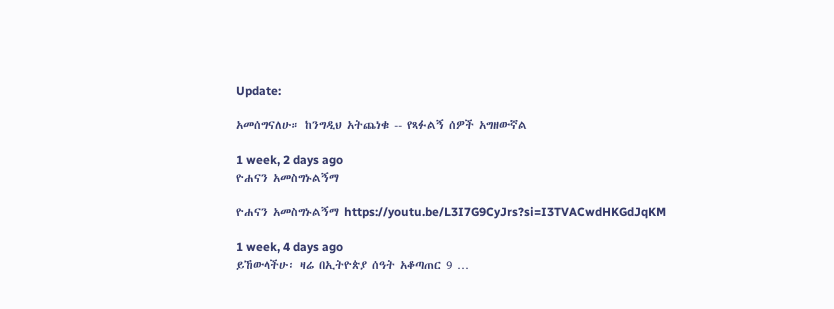Update:

አመሰግናለሁ። ከንግዲህ አትጨነቁ -- የጻፉልኝ ሰዎች አግዘውኛል

1 week, 2 days ago
ዮሐናን አመስግኑልኝማ

ዮሐናን አመስግኑልኝማ https://youtu.be/L3I7G9CyJrs?si=I3TVACwdHKGdJqKM

1 week, 4 days ago
ይኸውላችሁ፡ ዛሬ በኢትዮጵያ ሰዓት አቆጣጠር 9 …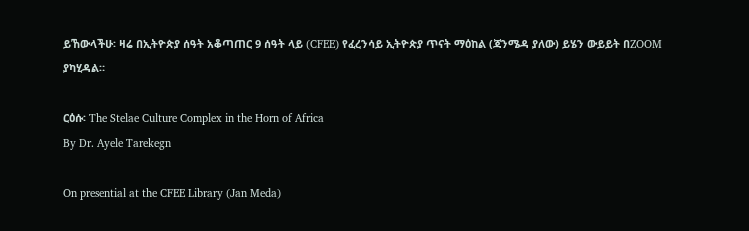ይኸውላችሁ፡ ዛሬ በኢትዮጵያ ሰዓት አቆጣጠር 9 ሰዓት ላይ (CFEE) የፈረንሳይ ኢትዮጵያ ጥናት ማዕከል (ጃንሜዳ ያለው) ይሄን ውይይት በZOOM ያካሂዳል።

ርዕሱ፡ The Stelae Culture Complex in the Horn of Africa
By Dr. Ayele Tarekegn

On presential at the CFEE Library (Jan Meda)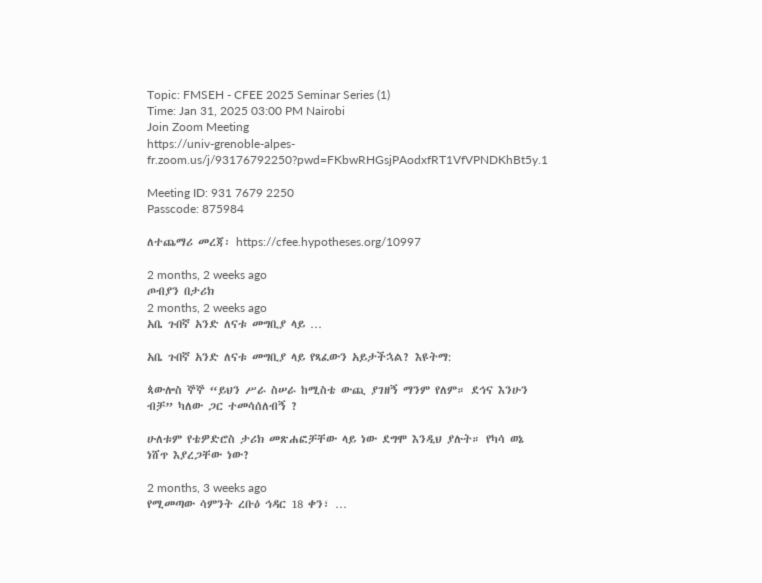Topic: FMSEH - CFEE 2025 Seminar Series (1)
Time: Jan 31, 2025 03:00 PM Nairobi
Join Zoom Meeting
https://univ-grenoble-alpes-fr.zoom.us/j/93176792250?pwd=FKbwRHGsjPAodxfRT1VfVPNDKhBt5y.1

Meeting ID: 931 7679 2250
Passcode: 875984

ለተጨማሪ መረጃ፡ https://cfee.hypotheses.org/10997

2 months, 2 weeks ago
ጦብያን በታሪክ
2 months, 2 weeks ago
አቤ ጉበኛ አንድ ለናቱ መግቢያ ላይ …

አቤ ጉበኛ አንድ ለናቱ መግቢያ ላይ የጻፈውን አይታችኋል? እዩትማ:

ጳውሎስ ኞኞ “ይህን ሥራ ስሠራ ከሚስቴ ውጪ ያገዘኝ ማንም የለም። ደኅና እንሁን ብቻ” ካለው ጋር ተመሳሰለብኝ ?

ሁለቱም የቴዎድሮስ ታሪክ መጽሐፎቻቸው ላይ ነው ደግሞ እንዲህ ያሉት። የካሳ ወኔ ነሸጥ እያረጋቸው ነው?

2 months, 3 weeks ago
የሚመጣው ሳምንት ረቡዕ ኅዳር 18 ቀን፣ …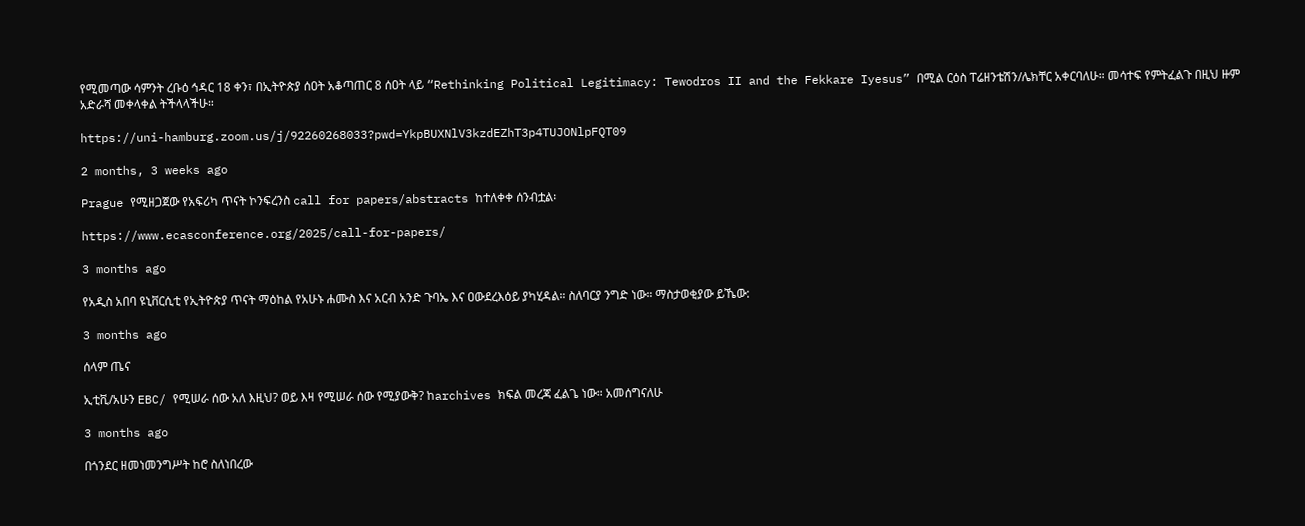የሚመጣው ሳምንት ረቡዕ ኅዳር 18 ቀን፣ በኢትዮጵያ ሰዐት አቆጣጠር 8 ሰዐት ላይ “Rethinking Political Legitimacy: Tewodros II and the Fekkare Iyesus” በሚል ርዕስ ፐሬዘንቴሽን/ሌክቸር አቀርባለሁ። መሳተፍ የምትፈልጉ በዚህ ዙም አድራሻ መቀላቀል ትችላላችሁ።

https://uni-hamburg.zoom.us/j/92260268033?pwd=YkpBUXNlV3kzdEZhT3p4TUJONlpFQT09

2 months, 3 weeks ago

Prague የሚዘጋጀው የአፍሪካ ጥናት ኮንፍረንስ call for papers/abstracts ከተለቀቀ ሰንብቷል፡

https://www.ecasconference.org/2025/call-for-papers/

3 months ago

የአዲስ አበባ ዩኒቨርሲቲ የኢትዮጵያ ጥናት ማዕከል የአሁኑ ሐሙስ እና አርብ አንድ ጉባኤ እና ዐውደረእዕይ ያካሂዳል። ስለባርያ ንግድ ነው። ማስታወቂያው ይኼው:

3 months ago

ሰላም ጤና

ኢቲቪ/አሁን EBC/ የሚሠራ ሰው አለ እዚህ? ወይ እዛ የሚሠራ ሰው የሚያውቅ? ከarchives ክፍል መረጃ ፈልጌ ነው። አመሰግናለሁ

3 months ago

በጎንደር ዘመነመንግሥት ከሮ ስለነበረው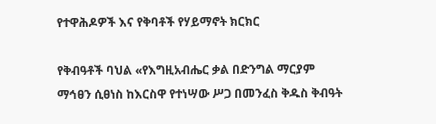የተዋሕዶዎች እና የቅባቶች የሃይማኖት ክርክር

የቅብዓቶች ባህል «የእግዚአብሔር ቃል በድንግል ማርያም ማኅፀን ሲፀነስ ከእርስዋ የተነሣው ሥጋ በመንፈስ ቅዱስ ቅብዓት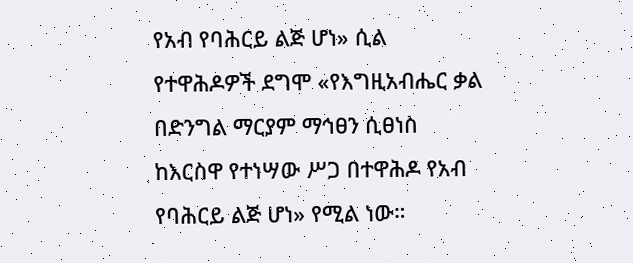የአብ የባሕርይ ልጅ ሆነ» ሲል
የተዋሕዶዎች ደግሞ «የእግዚአብሔር ቃል በድንግል ማርያም ማኅፀን ሲፀነስ ከእርስዋ የተነሣው ሥጋ በተዋሕዶ የአብ የባሕርይ ልጅ ሆነ» የሚል ነው።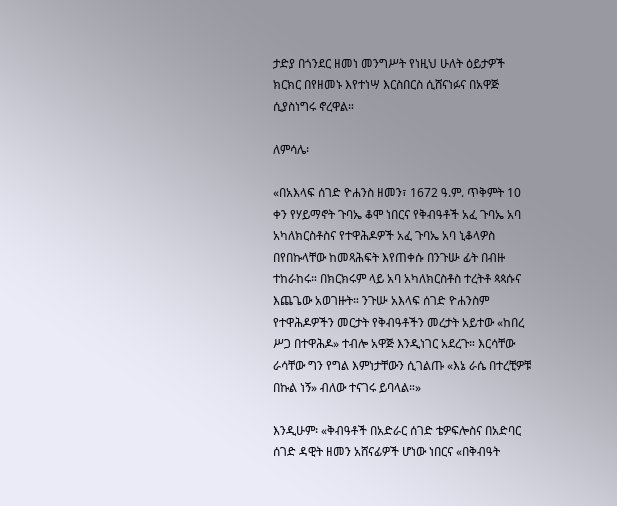ታድያ በጎንደር ዘመነ መንግሥት የነዚህ ሁለት ዕይታዎች ክርክር በየዘመኑ እየተነሣ እርስበርስ ሲሸናነፉና በአዋጅ ሲያስነግሩ ኖረዋል።

ለምሳሌ፡

«በአእላፍ ሰገድ ዮሐንስ ዘመን፣ 1672 ዓ.ም. ጥቅምት 10 ቀን የሃይማኖት ጉባኤ ቆሞ ነበርና የቅብዓቶች አፈ ጉባኤ አባ አካለክርስቶስና የተዋሕዶዎች አፈ ጉባኤ አባ ኒቆላዎስ በየበኩላቸው ከመጻሕፍት እየጠቀሱ በንጉሡ ፊት በብዙ ተከራከሩ። በክርክሩም ላይ አባ አካለክርስቶስ ተረትቶ ጳጳሱና እጨጌው አወገዙት። ንጉሡ አእላፍ ሰገድ ዮሐንስም የተዋሕዶዎችን መርታት የቅብዓቶችን መረታት አይተው «ከበረ ሥጋ በተዋሕዶ» ተብሎ አዋጅ እንዲነገር አደረጉ። እርሳቸው ራሳቸው ግን የግል እምነታቸውን ሲገልጡ «እኔ ራሴ በተረቺዎቹ በኩል ነኝ» ብለው ተናገሩ ይባላል።»

እንዲሁም፡ «ቅብዓቶች በአድራር ሰገድ ቴዎፍሎስና በአድባር ሰገድ ዳዊት ዘመን አሸናፊዎች ሆነው ነበርና «በቅብዓት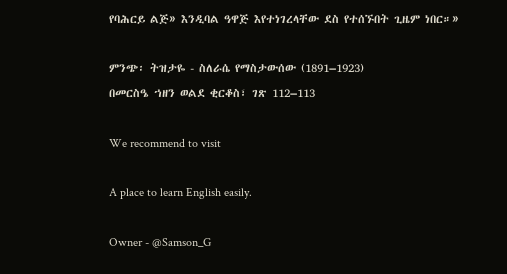የባሕርይ ልጅ» እንዲባል ዓዋጅ እየተነገረላቸው ደስ የተሰኙበት ጊዜም ነበር።»

ምንጭ፡ ትዝታዬ - ስለራሴ የማስታውሰው (1891–1923)
በመርስዔ ኀዘን ወልደ ቂርቆስ፣ ገጽ 112–113

We recommend to visit

A place to learn English easily.

Owner - @Samson_G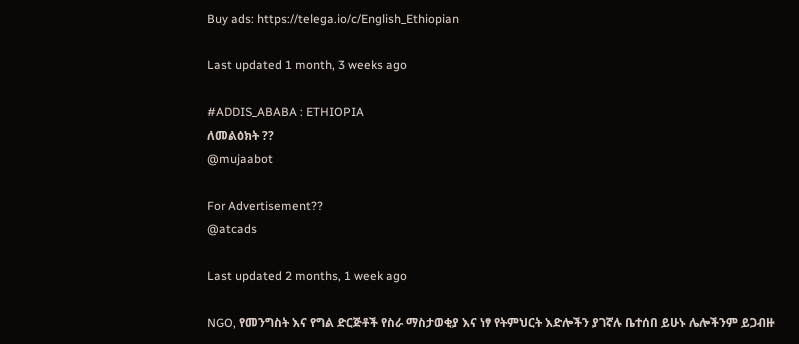Buy ads: https://telega.io/c/English_Ethiopian

Last updated 1 month, 3 weeks ago

#ADDIS_ABABA : ETHIOPIA
ለመልዕክት ??
@mujaabot

For Advertisement??
@atcads

Last updated 2 months, 1 week ago

NGO, የመንግስት እና የግል ድርጅቶች የስራ ማስታወቂያ እና ነፃ የትምህርት እድሎችን ያገኛሉ ቤተሰበ ይሁኑ ሌሎችንም ይጋብዙ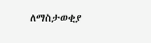ለማስታወቂያ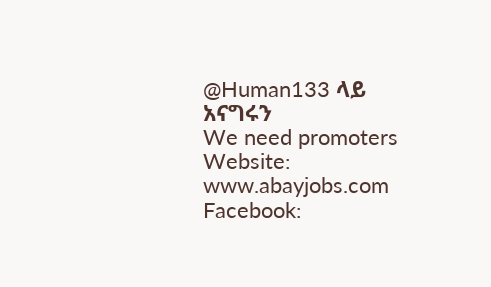@Human133 ላይ አናግሩን
We need promoters
Website: www.abayjobs.com
Facebook: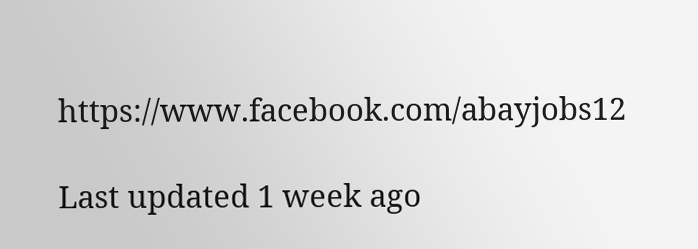https://www.facebook.com/abayjobs12

Last updated 1 week ago